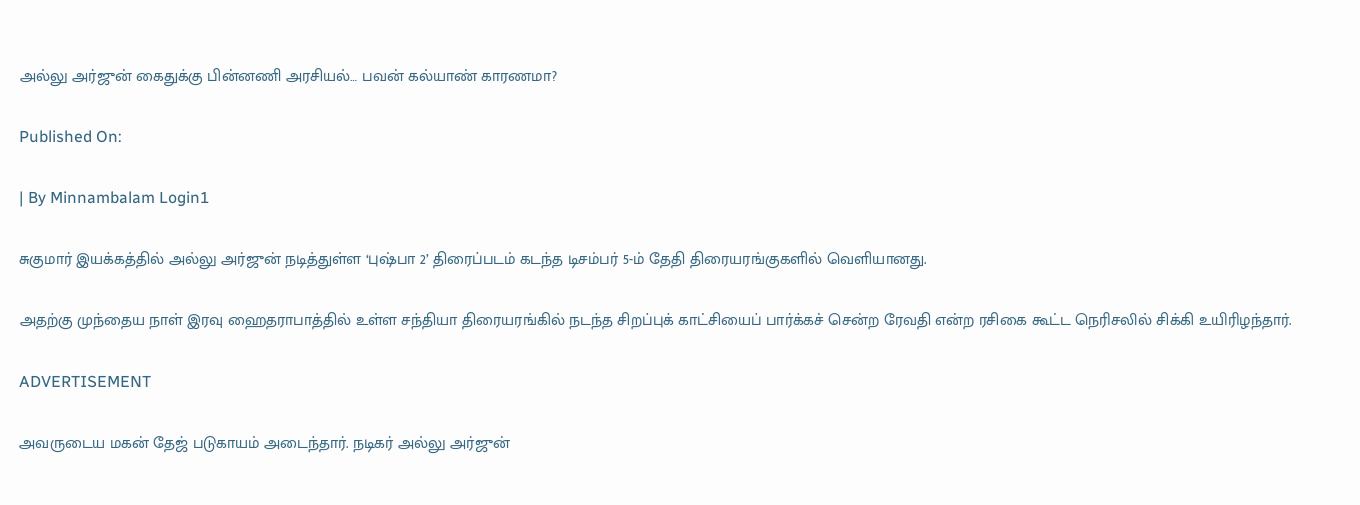அல்லு அர்ஜுன் கைதுக்கு பின்னணி அரசியல்… பவன் கல்யாண் காரணமா?

Published On:

| By Minnambalam Login1

சுகுமார் இயக்கத்தில் அல்லு அர்ஜுன் நடித்துள்ள ‘புஷ்பா 2’ திரைப்படம் கடந்த டிசம்பர் 5-ம் தேதி திரையரங்குகளில் வெளியானது.

அதற்கு முந்தைய நாள் இரவு ஹைதராபாத்தில் உள்ள சந்தியா திரையரங்கில் நடந்த சிறப்புக் காட்சியைப் பார்க்கச் சென்ற ரேவதி என்ற ரசிகை கூட்ட நெரிசலில் சிக்கி உயிரிழந்தார்.

ADVERTISEMENT

அவருடைய மகன் தேஜ் படுகாயம் அடைந்தார். நடிகர் அல்லு அர்ஜுன்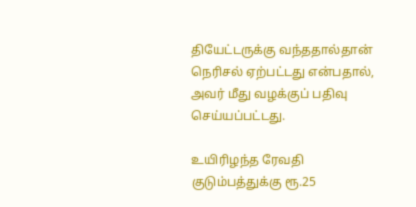தியேட்டருக்கு வந்ததால்தான் நெரிசல் ஏற்பட்டது என்பதால், அவர் மீது வழக்குப் பதிவு செய்யப்பட்டது.

உயிரிழந்த ரேவதி குடும்பத்துக்கு ரூ.25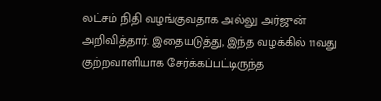லட்சம் நிதி வழங்குவதாக அல்லு அர்ஜுன் அறிவித்தார். இதையடுத்து, இந்த வழக்கில் 11வது குற்றவாளியாக சேர்க்கப்பட்டிருந்த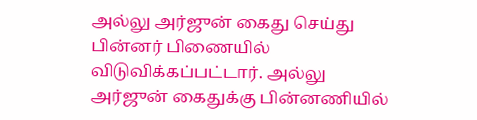அல்லு அர்ஜுன் கைது செய்து பின்னர் பிணையில் விடுவிக்கப்பட்டார். அல்லு அர்ஜுன் கைதுக்கு பின்னணியில்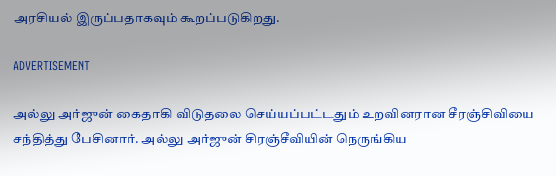அரசியல் இருப்பதாகவும் கூறப்படுகிறது.

ADVERTISEMENT

அல்லு அர்ஜுன் கைதாகி விடுதலை செய்யப்பட்டதும் உறவினரான சீரஞ்சிவியை சந்தித்து பேசினார். அல்லு அர்ஜுன் சிரஞ்சீவியின் நெருங்கிய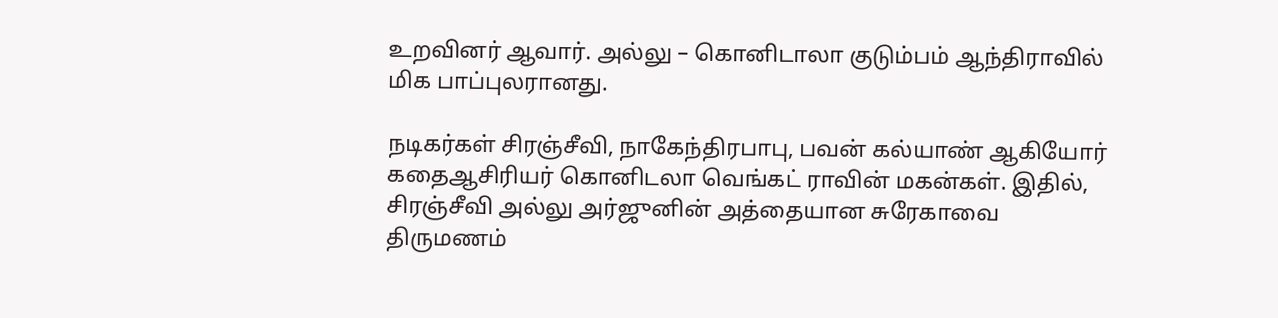உறவினர் ஆவார். அல்லு – கொனிடாலா குடும்பம் ஆந்திராவில் மிக பாப்புலரானது.

நடிகர்கள் சிரஞ்சீவி, நாகேந்திரபாபு, பவன் கல்யாண் ஆகியோர் கதைஆசிரியர் கொனிடலா வெங்கட் ராவின் மகன்கள். இதில், சிரஞ்சீவி அல்லு அர்ஜுனின் அத்தையான சுரேகாவை திருமணம்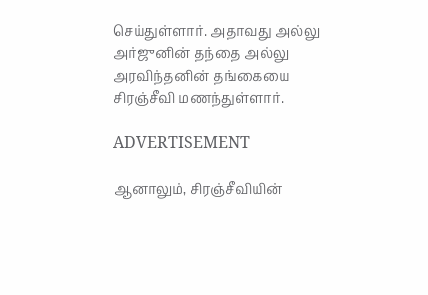செய்துள்ளார். அதாவது அல்லு அர்ஜுனின் தந்தை அல்லு அரவிந்தனின் தங்கையை சிரஞ்சீவி மணந்துள்ளார்.

ADVERTISEMENT

ஆனாலும், சிரஞ்சீவியின்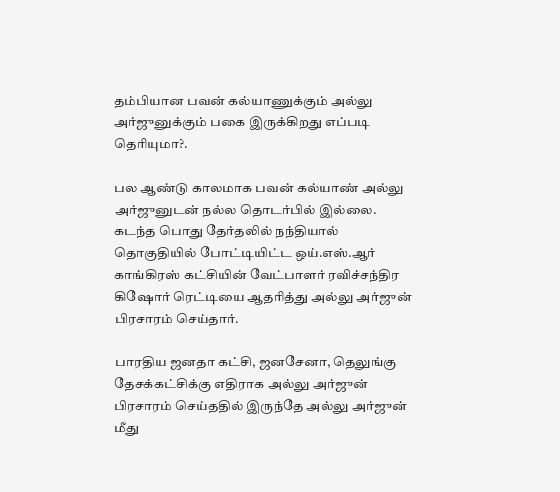தம்பியான பவன் கல்யாணுக்கும் அல்லு அர்ஜுனுக்கும் பகை இருக்கிறது எப்படி தெரியுமா?.

பல ஆண்டு காலமாக பவன் கல்யாண் அல்லு அர்ஜுனுடன் நல்ல தொடர்பில் இல்லை. கடந்த பொது தேர்தலில் நந்தியால் தொகுதியில் போட்டியிட்ட ஒய்.எஸ்.ஆர் காங்கிரஸ் கட்சியின் வேட்பாளர் ரவிச்சந்திர கிஷோர் ரெட்டியை ஆதரித்து அல்லு அர்ஜுன் பிரசாரம் செய்தார்.

பாரதிய ஜனதா கட்சி, ஜனசேனா, தெலுங்கு தேசக்கட்சிக்கு எதிராக அல்லு அர்ஜுன் பிரசாரம் செய்ததில் இருந்தே அல்லு அர்ஜுன் மீது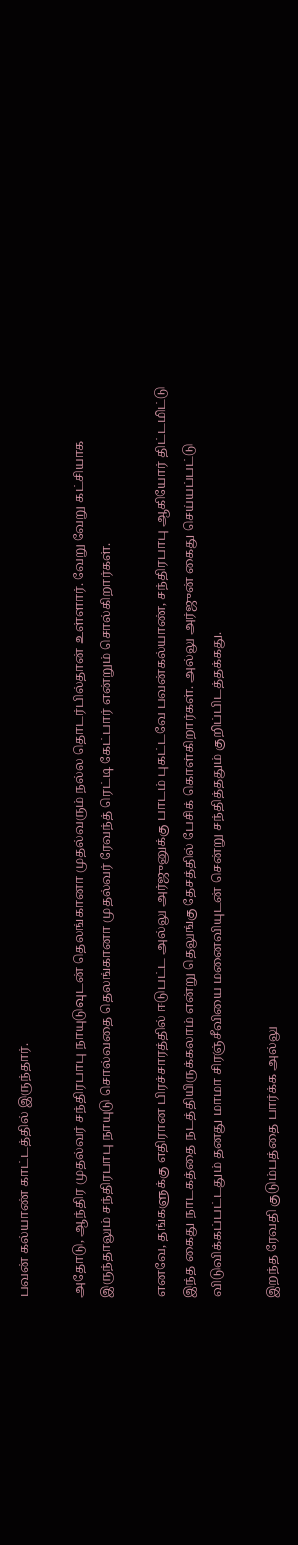பவன் கல்யாண் காட்டத்தில் இருந்தார்.

அதோடு, ஆந்திர முதல்வர் சந்திரபாபு நாயுடுவுடன் தெலங்கானா முதல்வரும் நல்ல தொடர்பில்தான் உள்ளார். வேறு வேறு கட்சியாக இருந்தாலும் சந்திரபாபு நாயுடு சொல்வதை தெலங்கானா முதல்வர் ரேவந்த் ரெட்டி கேட்பார் என்றும் சொல்கிறார்கள்.

எனவே, தங்களுக்கு எதிரான பிரச்சாரத்தில் ஈடுபட்ட அல்லு அர்ஜுனுக்கு பாடம் புகட்டவே பவன்கல்யாண், சந்திரபாபு ஆகியோர் திட்டமிட்டு இந்த கைது நாடகத்தை நடத்தியிருக்கலாம் என்று தெலுங்கு தேசத்தில் பேசிக் கொள்கிறார்கள். அல்லு அர்ஜுன் கைது செய்யப்பட்டு விடுவிக்கப்பட்டதும் தனது மாமா சிரஞ்சீவியை மனைவியுடன் சென்று சந்தித்ததும் குறிப்பிடத்தக்கது.

இறந்த ரேவதி குடும்பத்தை பார்க்க அல்லு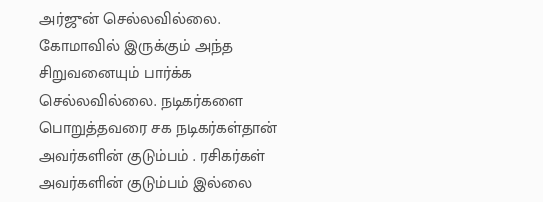அர்ஜுன் செல்லவில்லை. கோமாவில் இருக்கும் அந்த சிறுவனையும் பார்க்க செல்லவில்லை. நடிகர்களை பொறுத்தவரை சக நடிகர்கள்தான் அவர்களின் குடும்பம் . ரசிகர்கள் அவர்களின் குடும்பம் இல்லை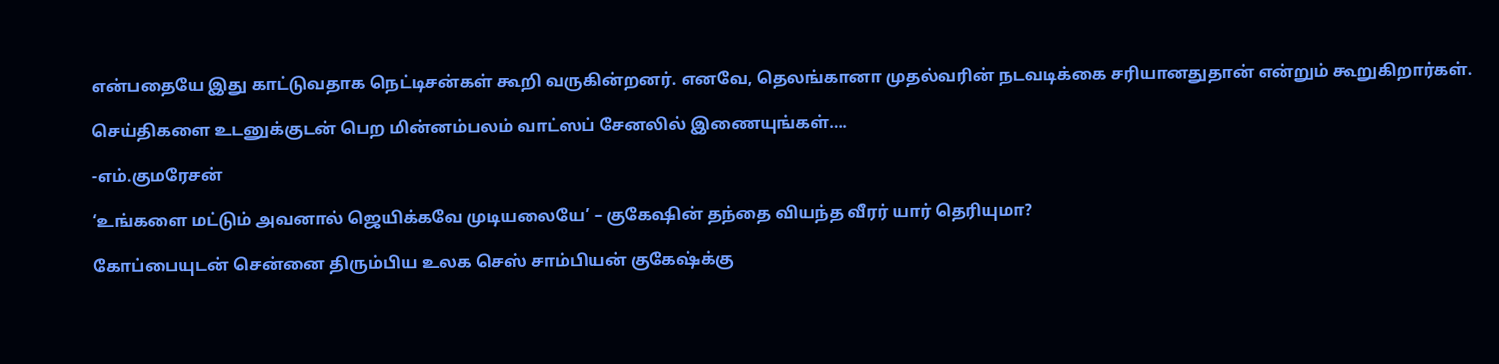என்பதையே இது காட்டுவதாக நெட்டிசன்கள் கூறி வருகின்றனர். எனவே, தெலங்கானா முதல்வரின் நடவடிக்கை சரியானதுதான் என்றும் கூறுகிறார்கள்.

செய்திகளை உடனுக்குடன் பெற மின்னம்பலம் வாட்ஸப் சேனலில் இணையுங்கள்….

-எம்.குமரேசன்

‘உங்களை மட்டும் அவனால் ஜெயிக்கவே முடியலையே’ – குகேஷின் தந்தை வியந்த வீரர் யார் தெரியுமா?

கோப்பையுடன் சென்னை திரும்பிய உலக செஸ் சாம்பியன் குகேஷ்க்கு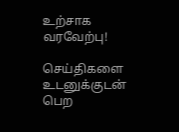உற்சாக வரவேற்பு!

செய்திகளை உடனுக்குடன் பெற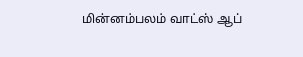மின்னம்பலம் வாட்ஸ் ஆப்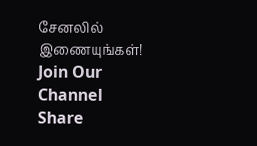சேனலில் இணையுங்கள்!
Join Our Channel
Share